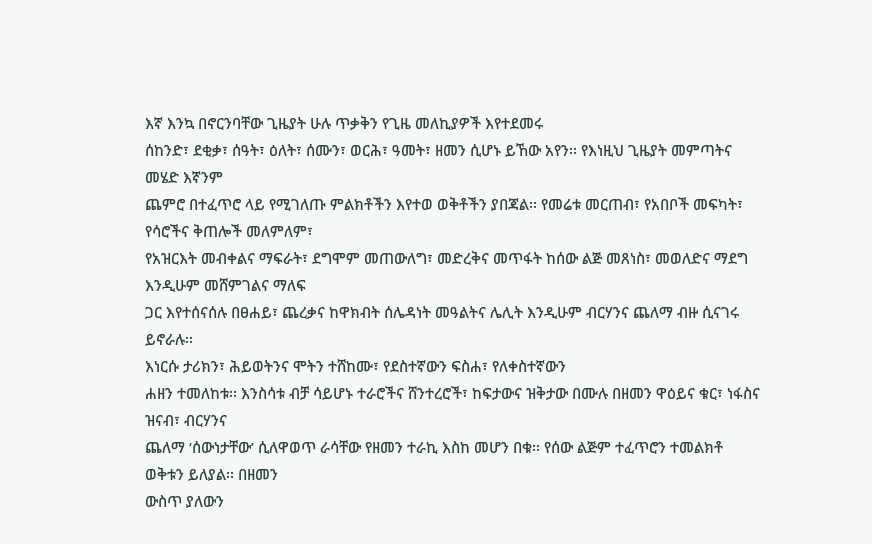እኛ እንኳ በኖርንባቸው ጊዜያት ሁሉ ጥቃቅን የጊዜ መለኪያዎች እየተደመሩ
ሰከንድ፣ ደቂቃ፣ ሰዓት፣ ዕለት፣ ሰሙን፣ ወርሕ፣ ዓመት፣ ዘመን ሲሆኑ ይኸው አየን፡፡ የእነዚህ ጊዜያት መምጣትና መሄድ እኛንም
ጨምሮ በተፈጥሮ ላይ የሚገለጡ ምልክቶችን እየተወ ወቅቶችን ያበጃል፡፡ የመሬቱ መርጠብ፣ የአበቦች መፍካት፣ የሳሮችና ቅጠሎች መለምለም፣
የአዝርእት መብቀልና ማፍራት፣ ደግሞም መጠውለግ፣ መድረቅና መጥፋት ከሰው ልጅ መጸነስ፣ መወለድና ማደግ እንዲሁም መሸምገልና ማለፍ
ጋር እየተሰናሰሉ በፀሐይ፣ ጨረቃና ከዋክብት ሰሌዳነት መዓልትና ሌሊት እንዲሁም ብርሃንና ጨለማ ብዙ ሲናገሩ ይኖራሉ፡፡
እነርሱ ታሪክን፣ ሕይወትንና ሞትን ተሸከሙ፣ የደስተኛውን ፍስሐ፣ የለቀስተኛውን
ሐዘን ተመለከቱ፡፡ እንስሳቱ ብቻ ሳይሆኑ ተራሮችና ሸንተረሮች፣ ከፍታውና ዝቅታው በሙሉ በዘመን ዋዕይና ቁር፣ ነፋስና ዝናብ፣ ብርሃንና
ጨለማ ‘ሰውነታቸው’ ሲለዋወጥ ራሳቸው የዘመን ተራኪ እስከ መሆን በቁ፡፡ የሰው ልጅም ተፈጥሮን ተመልክቶ ወቅቱን ይለያል፡፡ በዘመን
ውስጥ ያለውን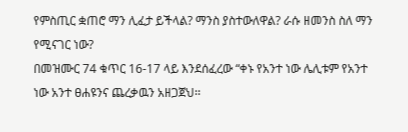የምስጢር ቋጠሮ ማን ሊፈታ ይችላል? ማንስ ያስተውለዋል? ራሱ ዘመንስ ስለ ማን የሚናገር ነው?
በመዝሙር 74 ቁጥር 16-17 ላይ እንደሰፈረው “ቀኑ የአንተ ነው ሌሊቱም የአንተ ነው አንተ ፀሐዩንና ጨረቃዉን አዘጋጀህ፡፡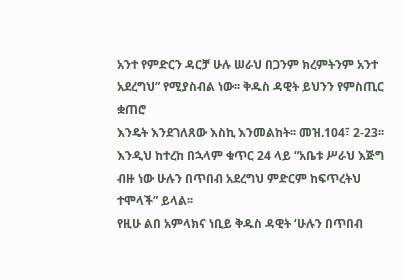አንተ የምድርን ዳርቻ ሁሉ ሠራህ በጋንም ክረምትንም አንተ አደረግህ” የሚያስብል ነው፡፡ ቅዱስ ዳዊት ይህንን የምስጢር ቋጠሮ
እንዴት እንደገለጸው እስኪ እንመልከት፡፡ መዝ.104፣ 2-23፡፡ እንዲህ ከተረከ በኋላም ቁጥር 24 ላይ “አቤቱ ሥራህ እጅግ ብዙ ነው ሁሉን በጥበብ አደረግህ ምድርም ከፍጥረትህ
ተሞላች” ይላል፡፡
የዚሁ ልበ አምላክና ነቢይ ቅዱስ ዳዊት ‘ሁሉን በጥበብ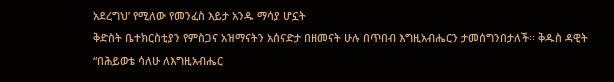አደረግህ’ የሚለው የመንፈስ እይታ አንዱ ማሳያ ሆኗት
ቅድስት ቤተክርስቲያን የምስጋና አዝማናትን አሰናድታ በዘመናት ሁሉ በጥበብ እግዚአብሔርን ታመሰግንበታለች፡፡ ቅዱስ ዳዊት “በሕይወቴ ሳለሁ ለእግዚአብሔር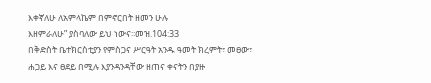እቀኛለሁ ለአምላኬም በምኖርበት ዘመን ሁሉ
እዘምራለሁ” ያስባለው ይህ ነውና፡፡መዝ.104:33
በቅድስት ቤተክርስቲያን የምስጋና ሥርዓት አንዱ ዓመት ክረምት፣ መፀው፣
ሐጋይ እና ፀደይ በሚሉ እያንዳንዳቸው ዘጠና ቀናትን በያዙ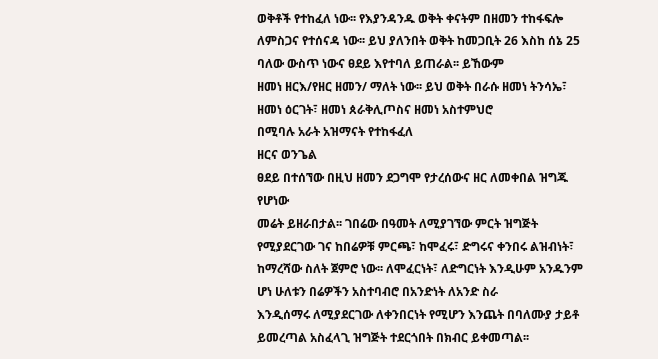ወቅቶች የተከፈለ ነው፡፡ የእያንዳንዱ ወቅት ቀናትም በዘመን ተከፋፍሎ
ለምስጋና የተሰናዳ ነው፡፡ ይህ ያለንበት ወቅት ከመጋቢት 26 እስከ ሰኔ 25 ባለው ውስጥ ነውና ፀደይ እየተባለ ይጠራል፡፡ ይኸውም
ዘመነ ዘርእ/የዘር ዘመን/ ማለት ነው፡፡ ይህ ወቅት በራሱ ዘመነ ትንሳኤ፣ ዘመነ ዕርገት፣ ዘመነ ጰራቅሊጦስና ዘመነ አስተምህሮ
በሚባሉ አራት አዝማናት የተከፋፈለ
ዘርና ወንጌል
ፀደይ በተሰኘው በዚህ ዘመን ደጋግሞ የታረሰውና ዘር ለመቀበል ዝግጁ የሆነው
መሬት ይዘራበታል፡፡ ገበሬው በዓመት ለሚያገኘው ምርት ዝግጅት የሚያደርገው ገና ከበሬዎቹ ምርጫ፣ ከሞፈሩ፣ ድግሩና ቀንበሩ ልዝብነት፣
ከማረሻው ስለት ጀምሮ ነው፡፡ ለሞፈርነት፣ ለድግርነት እንዲሁም አንዱንም ሆነ ሁለቱን በሬዎችን አስተባብሮ በአንድነት ለአንድ ስራ
እንዲሰማሩ ለሚያደርገው ለቀንበርነት የሚሆን እንጨት በባለሙያ ታይቶ ይመረጣል አስፈላጊ ዝግጅት ተደርጎበት በክብር ይቀመጣል፡፡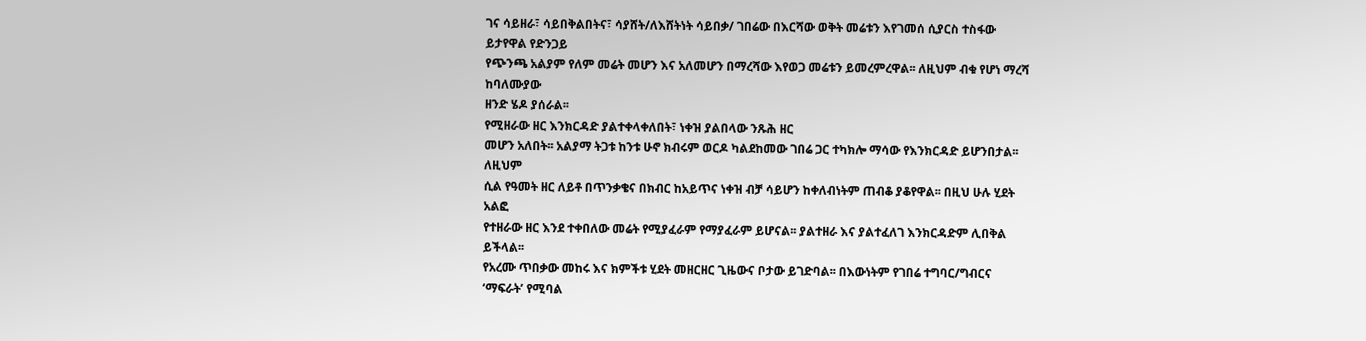ገና ሳይዘራ፣ ሳይበቅልበትና፣ ሳያሸት/ለእሸትነት ሳይበቃ/ ገበሬው በእርሻው ወቅት መሬቱን እየገመሰ ሲያርስ ተስፋው ይታየዋል የድንጋይ
የጭንጫ አልያም የለም መሬት መሆን እና አለመሆን በማረሻው እየወጋ መሬቱን ይመረምረዋል፡፡ ለዚህም ብቁ የሆነ ማረሻ ከባለሙያው
ዘንድ ሄዶ ያሰራል፡፡
የሚዘራው ዘር እንክርዳድ ያልተቀላቀለበት፣ ነቀዝ ያልበላው ንጹሕ ዘር
መሆን አለበት፡፡ አልያማ ትጋቱ ከንቱ ሁኖ ክብሩም ወርዶ ካልደከመው ገበሬ ጋር ተካክሎ ማሳው የእንክርዳድ ይሆንበታል፡፡ ለዚህም
ሲል የዓመት ዘር ለይቶ በጥንቃቄና በክብር ከአይጥና ነቀዝ ብቻ ሳይሆን ከቀለብነትም ጠብቆ ያቆየዋል፡፡ በዚህ ሁሉ ሂደት አልፎ
የተዘራው ዘር እንደ ተቀበለው መሬት የሚያፈራም የማያፈራም ይሆናል፡፡ ያልተዘራ እና ያልተፈለገ እንክርዳድም ሊበቅል ይችላል፡፡
የአረሙ ጥበቃው መከሩ እና ክምችቱ ሂደት መዘርዘር ጊዜውና ቦታው ይገድባል፡፡ በእውነትም የገበሬ ተግባር/ግብርና ‘ማፍራት’ የሚባል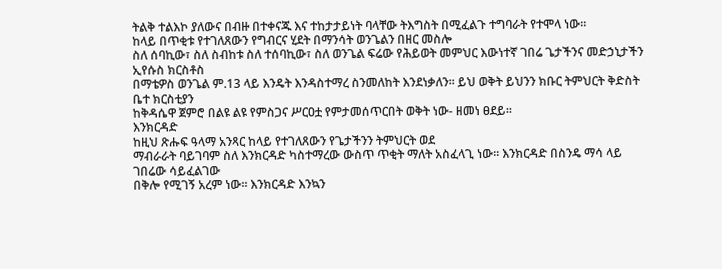ትልቅ ተልእኮ ያለውና በብዙ በተቀናጁ እና ተከታታይነት ባላቸው ትእግስት በሚፈልጉ ተግባራት የተሞላ ነው፡፡
ከላይ በጥቂቱ የተገለጸውን የግብርና ሂደት በማንሳት ወንጌልን በዘር መስሎ
ስለ ሰባኪው፣ ስለ ስብከቱ ስለ ተሰባኪው፣ ስለ ወንጌል ፍሬው የሕይወት መምህር እውነተኛ ገበሬ ጌታችንና መድኃኒታችን ኢየሱስ ክርስቶስ
በማቴዎስ ወንጌል ም.13 ላይ እንዴት እንዳስተማረ ስንመለከት እንደነቃለን፡፡ ይህ ወቅት ይህንን ክቡር ትምህርት ቅድስት ቤተ ክርስቲያን
ከቅዳሴዋ ጀምሮ በልዩ ልዩ የምስጋና ሥርዐቷ የምታመሰጥርበት ወቅት ነው- ዘመነ ፀደይ፡፡
እንክርዳድ
ከዚህ ጽሑፍ ዓላማ አንጻር ከላይ የተገለጸውን የጌታችንን ትምህርት ወደ
ማብራራት ባይገባም ስለ እንክርዳድ ካስተማረው ውስጥ ጥቂት ማለት አስፈላጊ ነው፡፡ እንክርዳድ በስንዴ ማሳ ላይ ገበሬው ሳይፈልገው
በቅሎ የሚገኝ አረም ነው፡፡ እንክርዳድ እንኳን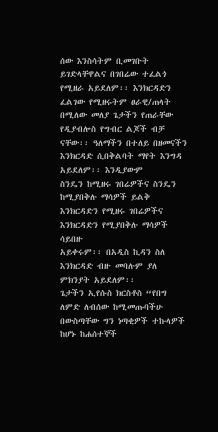ሰው እንስሳትም ቢመገቡት ይገድላቸዋልና በገበሬው ተፈልጎ የሚዘራ አይደለም፡፡ እንክርዳድን
ፈልገው የሚዘሩትም ፀራዊ/ጠላት በሚለው መለያ ጌታችን የጠራቸው
የዲያብሎስ የግብር ልጆች ብቻ ናቸው፡፡ ዓለማችን በተለይ በዘመናችን እንክርዳድ ሲበቅልባት ማየት እንግዳ አይደለም፡፡ እንዲያውም
ስንዴን ከሚዘሩ ገበሬዎችና ስንዴን ከሚያበቅሉ ማሳዎች ይልቅ እንክርዳድን የሚዘሩ ገበሬዎችና እንክርዳድን የሚያበቅሉ ማሳዎች ሳይበዙ
አይቀሩም፡፡ በአዲስ ኪዳን ስለ እንክርዳድ ብዙ መባሉም ያለ ምክንያት አይደለም፡፡
ጌታችን ኢየሱስ ክርስቶስ “የበግ ለምድ ለብሰው ከሚመጡባችሁ በውስጣቸው ግን ነጣቂዎች ተኩላዎች ከሆኑ ከሐሰተኞች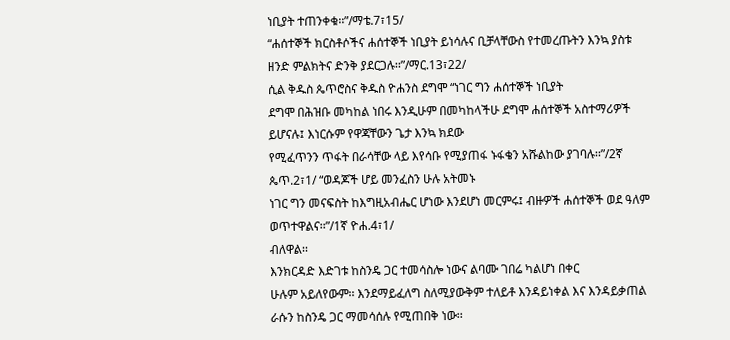ነቢያት ተጠንቀቁ፡፡”/ማቴ.7፣15/
“ሐሰተኞች ክርስቶሶችና ሐሰተኞች ነቢያት ይነሳሉና ቢቻላቸውስ የተመረጡትን እንኳ ያስቱ ዘንድ ምልክትና ድንቅ ያደርጋሉ፡፡”/ማር.13፣22/
ሲል ቅዱስ ጴጥሮስና ቅዱስ ዮሐንስ ደግሞ “ነገር ግን ሐሰተኞች ነቢያት
ደግሞ በሕዝቡ መካከል ነበሩ እንዲሁም በመካከላችሁ ደግሞ ሐሰተኞች አስተማሪዎች ይሆናሉ፤ እነርሱም የዋጃቸውን ጌታ እንኳ ክደው
የሚፈጥንን ጥፋት በራሳቸው ላይ እየሳቡ የሚያጠፋ ኑፋቄን አሹልከው ያገባሉ፡፡”/2ኛ ጴጥ.2፣1/ “ወዳጆች ሆይ መንፈስን ሁሉ አትመኑ
ነገር ግን መናፍስት ከእግዚአብሔር ሆነው እንደሆነ መርምሩ፤ ብዙዎች ሐሰተኞች ወደ ዓለም ወጥተዋልና፡፡”/1ኛ ዮሐ.4፣1/
ብለዋል፡፡
እንክርዳድ እድገቱ ከስንዴ ጋር ተመሳስሎ ነውና ልባሙ ገበሬ ካልሆነ በቀር
ሁሉም አይለየውም፡፡ እንደማይፈለግ ስለሚያውቅም ተለይቶ እንዳይነቀል እና እንዳይቃጠል ራሱን ከስንዴ ጋር ማመሳሰሉ የሚጠበቅ ነው፡፡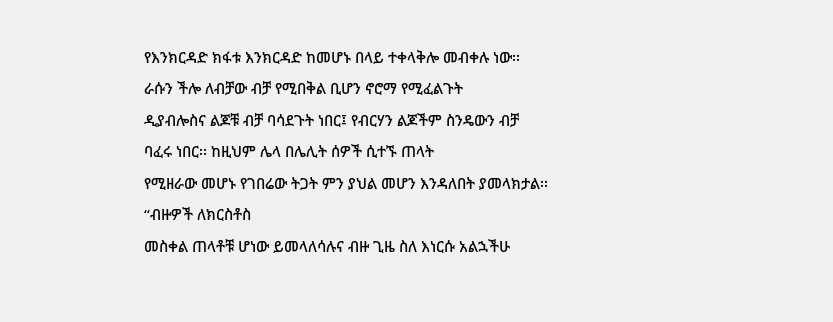የእንክርዳድ ክፋቱ እንክርዳድ ከመሆኑ በላይ ተቀላቅሎ መብቀሉ ነው፡፡ ራሱን ችሎ ለብቻው ብቻ የሚበቅል ቢሆን ኖሮማ የሚፈልጉት
ዲያብሎስና ልጆቹ ብቻ ባሳደጉት ነበር፤ የብርሃን ልጆችም ስንዴውን ብቻ ባፈሩ ነበር፡፡ ከዚህም ሌላ በሌሊት ሰዎች ሲተኙ ጠላት
የሚዘራው መሆኑ የገበሬው ትጋት ምን ያህል መሆን እንዳለበት ያመላክታል፡፡
“ብዙዎች ለክርስቶስ
መስቀል ጠላቶቹ ሆነው ይመላለሳሉና ብዙ ጊዜ ስለ እነርሱ አልኋችሁ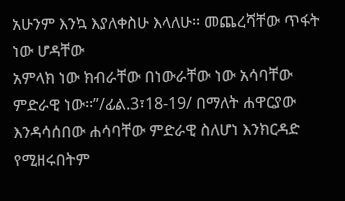አሁንም እንኳ እያለቀስሁ እላለሁ፡፡ መጨረሻቸው ጥፋት ነው ሆዳቸው
አምላክ ነው ክብራቸው በነውራቸው ነው አሳባቸው ምድራዊ ነው፡፡”/ፊል.3፣18-19/ በማለት ሐዋርያው እንዳሳሰበው ሐሳባቸው ምድራዊ ስለሆነ እንክርዳድ የሚዘሩበትም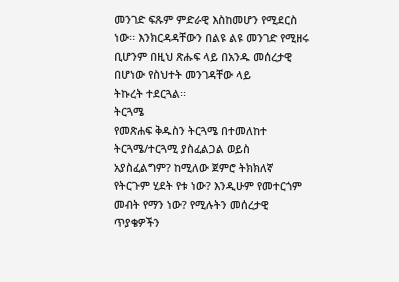መንገድ ፍጹም ምድራዊ እስከመሆን የሚደርስ
ነው፡፡ እንክርዳዳቸውን በልዩ ልዩ መንገድ የሚዘሩ ቢሆንም በዚህ ጽሑፍ ላይ በአንዱ መሰረታዊ በሆነው የስህተት መንገዳቸው ላይ
ትኩረት ተደርጓል፡፡
ትርጓሜ
የመጽሐፍ ቅዱስን ትርጓሜ በተመለከተ ትርጓሜ/ተርጓሚ ያስፈልጋል ወይስ
አያስፈልግም? ከሚለው ጀምሮ ትክክለኛ የትርጉም ሂደት የቱ ነው? እንዲሁም የመተርጎም መብት የማን ነው? የሚሉትን መሰረታዊ ጥያቄዎችን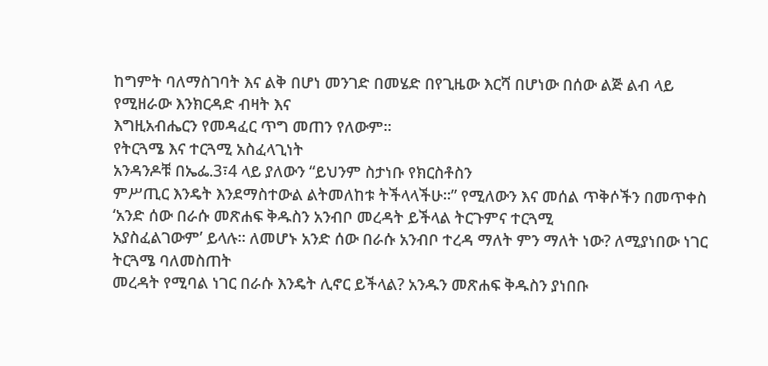ከግምት ባለማስገባት እና ልቅ በሆነ መንገድ በመሄድ በየጊዜው እርሻ በሆነው በሰው ልጅ ልብ ላይ የሚዘራው እንክርዳድ ብዛት እና
እግዚአብሔርን የመዳፈር ጥግ መጠን የለውም፡፡
የትርጓሜ እና ተርጓሚ አስፈላጊነት
አንዳንዶቹ በኤፌ.3፣4 ላይ ያለውን “ይህንም ስታነቡ የክርስቶስን
ምሥጢር እንዴት እንደማስተውል ልትመለከቱ ትችላላችሁ፡፡” የሚለውን እና መሰል ጥቅሶችን በመጥቀስ ‘አንድ ሰው በራሱ መጽሐፍ ቅዱስን አንብቦ መረዳት ይችላል ትርጉምና ተርጓሚ
አያስፈልገውም’ ይላሉ፡፡ ለመሆኑ አንድ ሰው በራሱ አንብቦ ተረዳ ማለት ምን ማለት ነው? ለሚያነበው ነገር ትርጓሜ ባለመስጠት
መረዳት የሚባል ነገር በራሱ እንዴት ሊኖር ይችላል? አንዱን መጽሐፍ ቅዱስን ያነበቡ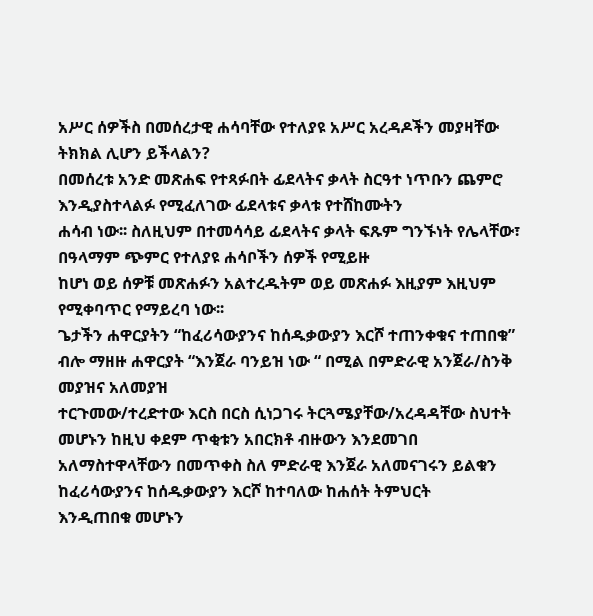አሥር ሰዎችስ በመሰረታዊ ሐሳባቸው የተለያዩ አሥር አረዳዶችን መያዛቸው ትክክል ሊሆን ይችላልን?
በመሰረቱ አንድ መጽሐፍ የተጻፉበት ፊደላትና ቃላት ስርዓተ ነጥቡን ጨምሮ እንዲያስተላልፉ የሚፈለገው ፊደላቱና ቃላቱ የተሸከሙትን
ሐሳብ ነው፡፡ ስለዚህም በተመሳሳይ ፊደላትና ቃላት ፍጹም ግንኙነት የሌላቸው፣ በዓላማም ጭምር የተለያዩ ሐሳቦችን ሰዎች የሚይዙ
ከሆነ ወይ ሰዎቹ መጽሐፉን አልተረዱትም ወይ መጽሐፉ እዚያም እዚህም
የሚቀባጥር የማይረባ ነው፡፡
ጌታችን ሐዋርያትን “ከፈሪሳውያንና ከሰዱቃውያን እርሾ ተጠንቀቁና ተጠበቁ” ብሎ ማዘዙ ሐዋርያት “እንጀራ ባንይዝ ነው “ በሚል በምድራዊ አንጀራ/ስንቅ መያዝና አለመያዝ
ተርጉመው/ተረድተው እርስ በርስ ሲነጋገሩ ትርጓሜያቸው/አረዳዳቸው ስህተት መሆኑን ከዚህ ቀደም ጥቂቱን አበርክቶ ብዙውን እንደመገበ
አለማስተዋላቸውን በመጥቀስ ስለ ምድራዊ እንጀራ አለመናገሩን ይልቁን ከፈሪሳውያንና ከሰዱቃውያን እርሾ ከተባለው ከሐሰት ትምህርት
እንዲጠበቁ መሆኑን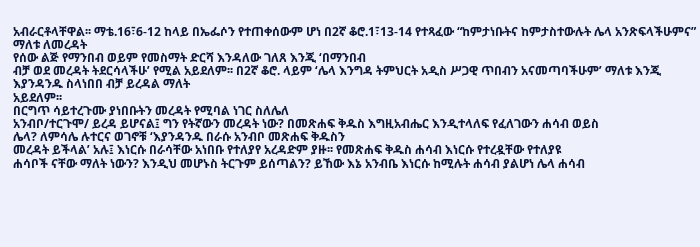አብራርቶላቸዋል፡፡ ማቴ.16፣6-12 ከላይ በኤፌሶን የተጠቀሰውም ሆነ በ2ኛ ቆሮ.1፣13-14 የተጻፈው “ከምታነቡትና ከምታስተውሉት ሌላ አንጽፍላችሁምና” ማለቱ ለመረዳት
የሰው ልጅ የማንበብ ወይም የመስማት ድርሻ እንዳለው ገለጸ እንጂ ‘በማንበብ
ብቻ ወደ መረዳት ትደርሳላችሁ’ የሚል አይደለም፡፡ በ2ኛ ቆሮ. ላይም ‘ሌላ እንግዳ ትምህርት አዲስ ሥጋዊ ጥበብን አናመጣባችሁም’ ማለቱ እንጂ እያንዳንዱ ስላነበበ ብቻ ይረዳል ማለት
አይደለም፡፡
በርግጥ ሳይተረጉሙ ያነበቡትን መረዳት የሚባል ነገር ስለሌለ
አንብቦ/ተርጉሞ/ ይረዳ ይሆናል፤ ግን የትኛውን መረዳት ነው? በመጽሐፍ ቅዱስ እግዚአብሔር እንዲተላለፍ የፈለገውን ሐሳብ ወይስ
ሌላ? ለምሳሌ ሉተርና ወገኖቹ ‘እያንዳንዱ በራሱ አንብቦ መጽሐፍ ቅዱስን
መረዳት ይችላል’ አሉ፤ እነርሱ በራሳቸው አነበቡ የተለያየ አረዳድም ያዙ፡፡ የመጽሐፍ ቅዱስ ሐሳብ እነርሱ የተረዷቸው የተለያዩ
ሐሳቦች ናቸው ማለት ነውን? እንዲህ መሆኑስ ትርጉም ይሰጣልን? ይኸው እኔ አንብቤ እነርሱ ከሚሉት ሐሳብ ያልሆነ ሌላ ሐሳብ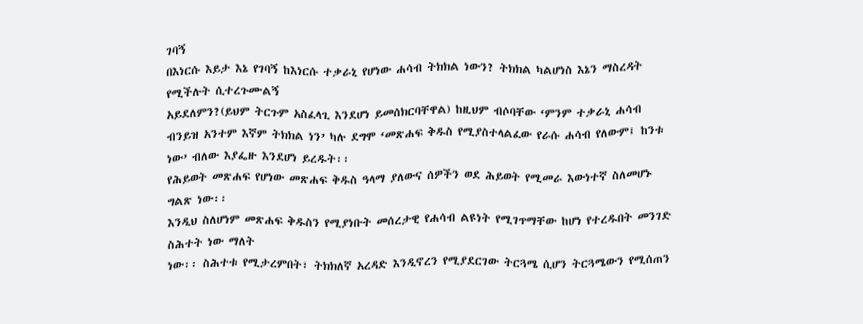ገባኝ
በእነርሱ እይታ እኔ የገባኝ ከእነርሱ ተቃራኒ የሆነው ሐሳብ ትክክል ነውን? ትክክል ካልሆነስ እኔን ማስረዳት የሚችሉት ሲተረጉሙልኝ
አይደለምን?(ይህም ትርጉም አስፈላጊ እንደሆነ ይመሰክርባቸዋል) ከዚህም ብሶባቸው ‘ምንም ተቃራኒ ሐሳብ ብንይዝ አንተም እኛም ትክክል ነን’ ካሉ ደግሞ ‘መጽሐፍ ቅዱስ የሚያስተላልፈው የራሱ ሐሳብ የለውም፤ ከንቱ ነው’ ብለው እያፌዙ እንደሆነ ይረዱት፡፡
የሕይወት መጽሐፍ የሆነው መጽሐፍ ቅዱስ ዓላማ ያለውና ሰዎችን ወደ ሕይወት የሚመራ እውነተኛ ስለመሆኑ ግልጽ ነው፡፡
እንዲህ ስለሆነም መጽሐፍ ቅዱስን የሚያነቡት መሰረታዊ የሐሳብ ልዩነት የሚገጥማቸው ከሆነ የተረዱበት መንገድ ስሕተት ነው ማለት
ነው፡፡ ስሕተቱ የሚታረምበት፣ ትክክለኛ አረዳድ እንዲኖረን የሚያደርገው ትርጓሜ ሲሆን ትርጓሜውን የሚሰጠን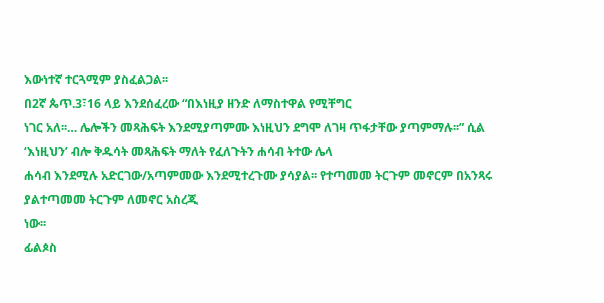እውነተኛ ተርጓሚም ያስፈልጋል፡፡
በ2ኛ ጴጥ.3፣16 ላይ እንደሰፈረው “በእነዚያ ዘንድ ለማስተዋል የሚቸግር
ነገር አለ፡፡… ሌሎችን መጻሕፍት እንደሚያጣምሙ እነዚህን ደግሞ ለገዛ ጥፋታቸው ያጣምማሉ፡፡” ሲል ‘እነዚህን’ ብሎ ቅዱሳት መጻሕፍት ማለት የፈለጉትን ሐሳብ ትተው ሌላ
ሐሳብ እንደሚሉ አድርገው/አጣምመው እንደሚተረጉሙ ያሳያል፡፡ የተጣመመ ትርጉም መኖርም በአንጻሩ ያልተጣመመ ትርጉም ለመኖር አስረጂ
ነው፡፡
ፊልጶስ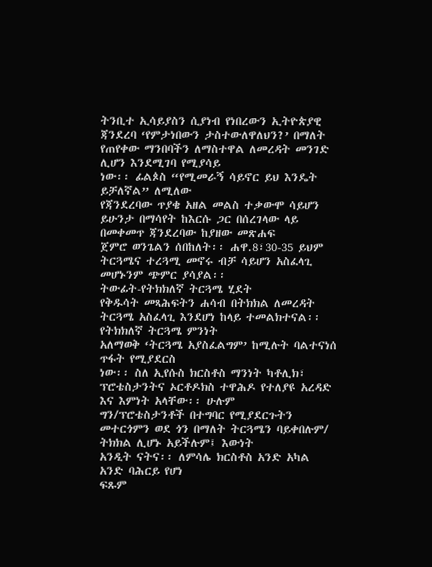ትንቢተ ኢሳይያስን ሲያነብ የነበረውን ኢትዮጵያዊ ጃንደረባ ‘የምታነበውን ታስተውለዋለህን?’ በማለት የጠየቀው ማንበባችን ለማስተዋል ለመረዳት መንገድ ሊሆን እንደሚገባ የሚያሳይ
ነው፡፡ ፊልጶስ “የሚመራኝ ሳይኖር ይህ እንዴት ይቻለኛል” ለሚለው
የጃንደረባው ጥያቄ አዘል መልስ ተቃውሞ ሳይሆን ይሁንታ በማሳየት ከእርሱ ጋር በሰረገላው ላይ በመቀመጥ ጃንደረባው ከያዘው መጽሐፍ
ጀምሮ ወንጌልን ሰበከለት፡፡ ሐዋ.8፣30-35 ይህም ትርጓሜና ተረጓሚ መኖሩ ብቻ ሳይሆን አስፈላጊ መሆኑንም ጭምር ያሳያል፡፡
ትውፊት-የትክክለኛ ትርጓሜ ሂደት
የቅዱሳት መጻሕፍትን ሐሳብ በትክክል ለመረዳት ትርጓሜ አስፈላጊ እንደሆነ ከላይ ተመልክተናል፡፡ የትክክለኛ ትርጓሜ ምንነት
አለማወቅ ‘ትርጓሜ አያስፈልግም’ ከሚሉት ባልተናነሰ ጥፋት የሚያደርስ
ነው፡፡ ስለ ኢየሱስ ክርስቶስ ማንነት ካቶሊክ፣ ፕሮቴስታንትና ኦርቶዶክስ ተዋሕዶ የተለያዩ አረዳድ እና እምነት አላቸው፡፡ ሁሉም
ግን/ፕሮቴስታንቶች በተግባር የሚያደርጉትን መተርጎምን ወደ ጎን በማለት ትርጓሜን ባይቀበሉም/ ትክክል ሊሆኑ አይችሉም፤ እውነት
አንዲት ናትና፡፡ ለምሳሌ ክርስቶስ አንድ አካል አንድ ባሕርይ የሆነ
ፍጹም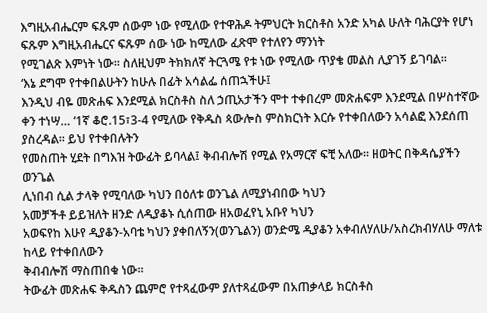እግዚአብሔርም ፍጹም ሰውም ነው የሚለው የተዋሕዶ ትምህርት ክርስቶስ አንድ አካል ሁለት ባሕርያት የሆነ ፍጹም እግዚአብሔርና ፍጹም ሰው ነው ከሚለው ፈጽሞ የተለየን ማንነት
የሚገልጽ እምነት ነው፡፡ ስለዚህም ትክክለኛ ትርጓሜ የቱ ነው የሚለው ጥያቄ መልስ ሊያገኝ ይገባል፡፡
‘እኔ ደግሞ የተቀበልሁትን ከሁሉ በፊት አሳልፌ ሰጠኋችሁ፤
እንዲህ ብዬ መጽሐፍ እንደሚል ክርስቶስ ስለ ኃጢአታችን ሞተ ተቀበረም መጽሐፍም እንደሚል በሦስተኛው ቀን ተነሣ… ‘1ኛ ቆሮ.15፣3-4 የሚለው የቅዱስ ጳውሎስ ምስክርነት እርሱ የተቀበለውን አሳልፎ እንደሰጠ ያስረዳል፡፡ ይህ የተቀበሉትን
የመስጠት ሂደት በግእዝ ትውፊት ይባላል፤ ቅብብሎሽ የሚል የአማርኛ ፍቺ አለው፡፡ ዘወትር በቅዳሴያችን ወንጌል
ሊነበብ ሲል ታላቅ የሚባለው ካህን በዕለቱ ወንጌል ለሚያነብበው ካህን
አመቻችቶ ይይዝለት ዘንድ ለዲያቆኑ ሲሰጠው ዘአወፈየኒ አቡየ ካህን
አወፍየከ እሁየ ዲያቆን-አባቴ ካህን ያቀበለኝን(ወንጌልን) ወንድሜ ዲያቆን አቀብለሃለሁ/አስረክብሃለሁ ማለቱ ከላይ የተቀበለውን
ቅብብሎሽ ማስጠበቁ ነው፡፡
ትውፊት መጽሐፍ ቅዱስን ጨምሮ የተጻፈውም ያለተጻፈውም በአጠቃላይ ክርስቶስ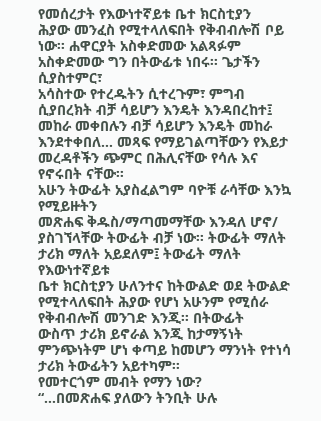የመሰረታት የእውነተኛይቱ ቤተ ክርስቲያን
ሕያው መንፈስ የሚተላለፍበት የቅብብሎሽ ቦይ ነው፡፡ ሐዋርያት አስቀድመው አልጻፉም አስቀድመው ግን በትውፊቱ ነበሩ፡፡ ጌታችን ሲያስተምር፣
አሳስተው የተረዱትን ሲተረጉም፣ ምግብ ሲያበረክት ብቻ ሳይሆን እንዴት እንዳበረከተ፤ መከራ መቀበሉን ብቻ ሳይሆን እንዴት መከራ
እንደተቀበለ… መጻፍ የማይገልጣቸውን የእይታ መረዳቶችን ጭምር በሕሊናቸው የሳሉ እና የኖሩበት ናቸው፡፡
አሁን ትውፊት አያስፈልግም ባዮቹ ራሳቸው እንኳ የሚይዙትን
መጽሐፍ ቅዱስ/ማጣመማቸው እንዳለ ሆኖ/ ያስገኘላቸው ትውፊት ብቻ ነው፡፡ ትውፊት ማለት ታሪክ ማለት አይደለም፤ ትውፊት ማለት የእውነተኛይቱ
ቤተ ክርስቲያን ሁለንተና ከትውልድ ወደ ትውልድ የሚተላለፍበት ሕያው የሆነ አሁንም የሚሰራ የቅብብሎሽ መንገድ እንጂ፡፡ በትውፊት
ውስጥ ታሪክ ይኖራል እንጂ ከታማኝነት ምንጭነትም ሆነ ቀጣይ ከመሆን ማንነት የተነሳ ታሪክ ትውፊትን አይተካም፡፡
የመተርጎም መብት የማን ነው?
“…በመጽሐፍ ያለውን ትንቢት ሁሉ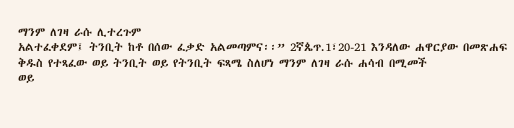ማንም ለገዛ ራሱ ሊተረጉም
አልተፈቀደም፤ ትንቢት ከቶ በሰው ፈቃድ አልመጣምና፡፡” 2ኛጴጥ.1፣20-21 እንዳለው ሐዋርያው በመጽሐፍ ቅዱስ የተጻፈው ወይ ትንቢት ወይ የትንቢት ፍጻሜ ስለሆነ ማንም ለገዛ ራሱ ሐሳብ በሚመች
ወይ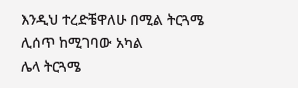እንዲህ ተረድቼዋለሁ በሚል ትርጓሜ ሊሰጥ ከሚገባው አካል
ሌላ ትርጓሜ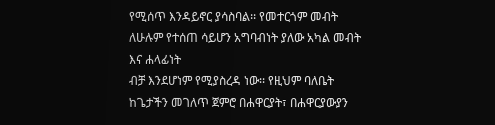የሚሰጥ እንዳይኖር ያሳስባል፡፡ የመተርጎም መብት ለሁሉም የተሰጠ ሳይሆን አግባብነት ያለው አካል መብት እና ሐላፊነት
ብቻ እንደሆነም የሚያስረዳ ነው፡፡ የዚህም ባለቤት ከጌታችን መገለጥ ጀምሮ በሐዋርያት፣ በሐዋርያውያን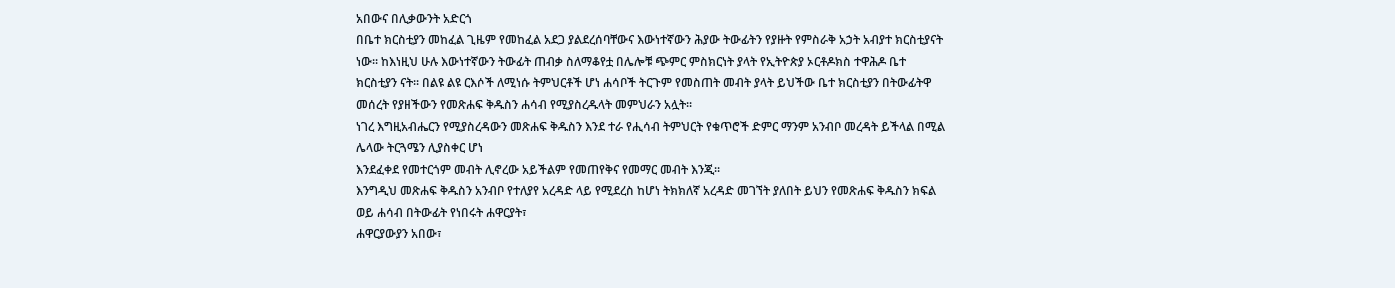አበውና በሊቃውንት አድርጎ
በቤተ ክርስቲያን መከፈል ጊዜም የመከፈል አደጋ ያልደረሰባቸውና እውነተኛውን ሕያው ትውፊትን የያዙት የምስራቅ አኃት አብያተ ክርስቲያናት
ነው፡፡ ከእነዚህ ሁሉ እውነተኛውን ትውፊት ጠብቃ ስለማቆየቷ በሌሎቹ ጭምር ምስክርነት ያላት የኢትዮጵያ ኦርቶዶክስ ተዋሕዶ ቤተ
ክርስቲያን ናት፡፡ በልዩ ልዩ ርእሶች ለሚነሱ ትምህርቶች ሆነ ሐሳቦች ትርጉም የመስጠት መብት ያላት ይህችው ቤተ ክርስቲያን በትውፊትዋ
መሰረት የያዘችውን የመጽሐፍ ቅዱስን ሐሳብ የሚያስረዱላት መምህራን አሏት፡፡
ነገረ እግዚአብሔርን የሚያስረዳውን መጽሐፍ ቅዱስን እንደ ተራ የሒሳብ ትምህርት የቁጥሮች ድምር ማንም አንብቦ መረዳት ይችላል በሚል ሌላው ትርጓሜን ሊያስቀር ሆነ
እንደፈቀደ የመተርጎም መብት ሊኖረው አይችልም የመጠየቅና የመማር መብት እንጂ፡፡
እንግዲህ መጽሐፍ ቅዱስን አንብቦ የተለያየ አረዳድ ላይ የሚደረስ ከሆነ ትክክለኛ አረዳድ መገኘት ያለበት ይህን የመጽሐፍ ቅዱስን ክፍል ወይ ሐሳብ በትውፊት የነበሩት ሐዋርያት፣
ሐዋርያውያን አበው፣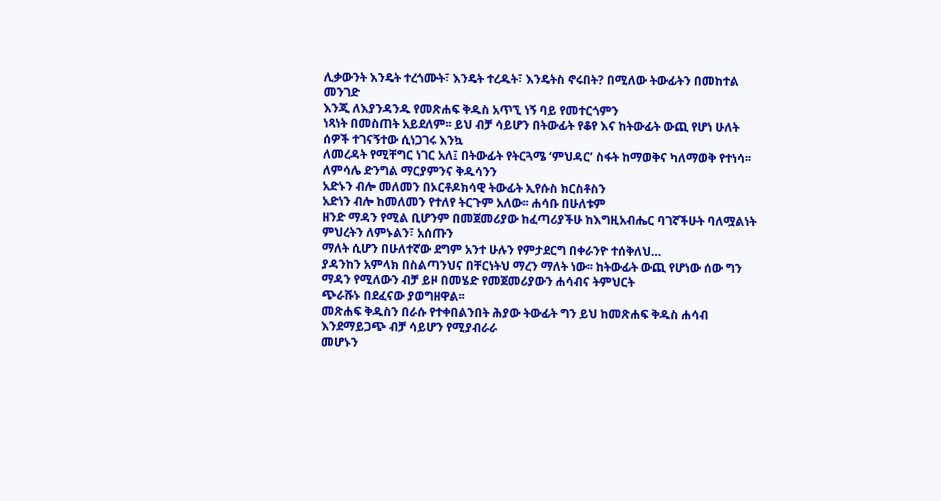ሊቃውንት እንዴት ተረጎሙት፣ እንዴት ተረዱት፣ እንዴትስ ኖሩበት? በሚለው ትውፊትን በመከተል መንገድ
እንጂ ለእያንዳንዱ የመጽሐፍ ቅዱስ አጥኚ ነኝ ባይ የመተርጎምን
ነጻነት በመስጠት አይደለም፡፡ ይህ ብቻ ሳይሆን በትውፊት የቆየ እና ከትውፊት ውጪ የሆነ ሁለት ሰዎች ተገናኝተው ሲነጋገሩ እንኳ
ለመረዳት የሚቸግር ነገር አለ፤ በትውፊት የትርጓሜ ‘ምህዳር’ ስፋት ከማወቅና ካለማወቅ የተነሳ፡፡ ለምሳሌ ድንግል ማርያምንና ቅዱሳንን
አድኑን ብሎ መለመን በኦርቶዶክሳዊ ትውፊት ኢየሱስ ክርስቶስን
አድነን ብሎ ከመለመን የተለየ ትርጉም አለው፡፡ ሐሳቡ በሁለቱም
ዘንድ ማዳን የሚል ቢሆንም በመጀመሪያው ከፈጣሪያችሁ ከእግዚአብሔር ባገኛችሁት ባለሟልነት ምህረትን ለምኑልን፣ አሰጡን
ማለት ሲሆን በሁለተኛው ደግም አንተ ሁሉን የምታደርግ በቀራንዮ ተሰቅለህ…
ያዳንከን አምላክ በስልጣንህና በቸርነትህ ማረን ማለት ነው፡፡ ከትውፊት ውጪ የሆነው ሰው ግን ማዳን የሚለውን ብቻ ይዞ በመሄድ የመጀመሪያውን ሐሳብና ትምህርት
ጭራሹኑ በደፈናው ያወግዘዋል፡፡
መጽሐፍ ቅዱስን በራሱ የተቀበልንበት ሕያው ትውፊት ግን ይህ ከመጽሐፍ ቅዱስ ሐሳብ እንደማይጋጭ ብቻ ሳይሆን የሚያብራራ
መሆኑን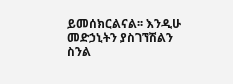ይመሰክርልናል፡፡ እንዲሁ መድኃኒትን ያስገኘሽልን ስንል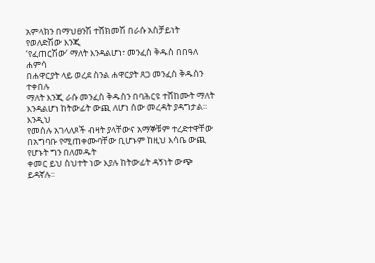አምላክን በማህፀንሽ ተሸክመሽ በራሱ አስቻይነት የወለድሽው እንጂ
‘የፈጠርሽው’ ማለት እንዳልሆነ፣ መንፈስ ቅዱስ በበዓለ ሐምሳ
በሐዋርያት ላይ ወረደ ስንል ሐዋርያት ጸጋ መንፈስ ቅዱስን ተቀበሉ
ማለት እንጂ ራሱ መንፈስ ቅዱስን በባሕርዩ ተሸከሙት ማለት እንዳልሆነ ከትውፊት ውጪ ለሆነ ሰው መረዳት ያዳግታል፡፡ እንዲህ
የመሰሉ አገላለጾች ብዛት ያላቸውና አማኞቹም ተረድተዋቸው በአግባቡ የሚጠቀሙባቸው ቢሆኑም ከዚህ እሳቤ ውጪ የሆኑት ግን በለመዱት
ቀመር ይህ ስህተት ነው እያሉ ከትውፊት ዳኝነት ውጭ ይዳኛሉ፡፡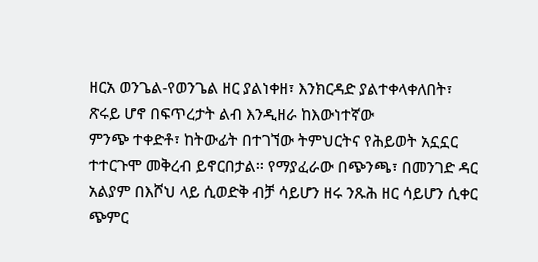ዘርአ ወንጌል-የወንጌል ዘር ያልነቀዘ፣ እንክርዳድ ያልተቀላቀለበት፣ ጽሩይ ሆኖ በፍጥረታት ልብ እንዲዘራ ከእውነተኛው
ምንጭ ተቀድቶ፣ ከትውፊት በተገኘው ትምህርትና የሕይወት አኗኗር ተተርጉሞ መቅረብ ይኖርበታል፡፡ የማያፈራው በጭንጫ፣ በመንገድ ዳር
አልያም በእሾህ ላይ ሲወድቅ ብቻ ሳይሆን ዘሩ ንጹሕ ዘር ሳይሆን ሲቀር ጭምር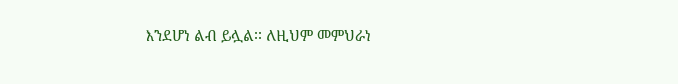እንደሆነ ልብ ይሏል፡፡ ለዚህም መምህራነ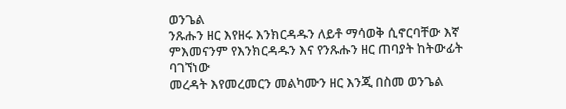ወንጌል
ንጹሑን ዘር እየዘሩ እንክርዳዱን ለይቶ ማሳወቅ ሲኖርባቸው እኛ ምእመናንም የእንክርዳዱን እና የንጹሑን ዘር ጠባያት ከትውፊት ባገኘነው
መረዳት እየመረመርን መልካሙን ዘር እንጂ በስመ ወንጌል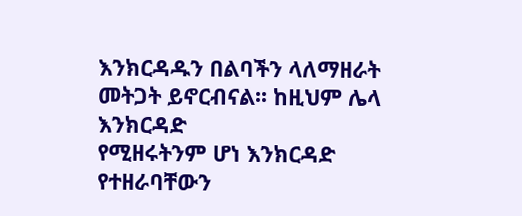እንክርዳዱን በልባችን ላለማዘራት መትጋት ይኖርብናል፡፡ ከዚህም ሌላ እንክርዳድ
የሚዘሩትንም ሆነ እንክርዳድ የተዘራባቸውን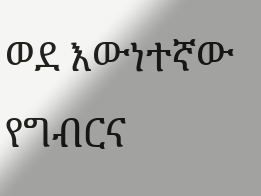ወደ እውነተኛው የግብርና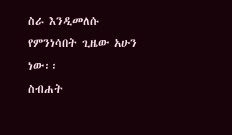ስራ እንዲመለሱ የምንነሳበት ጊዜው አሁን ነው፡፡
ስብሐት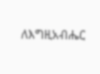ለእግዚአብሔር